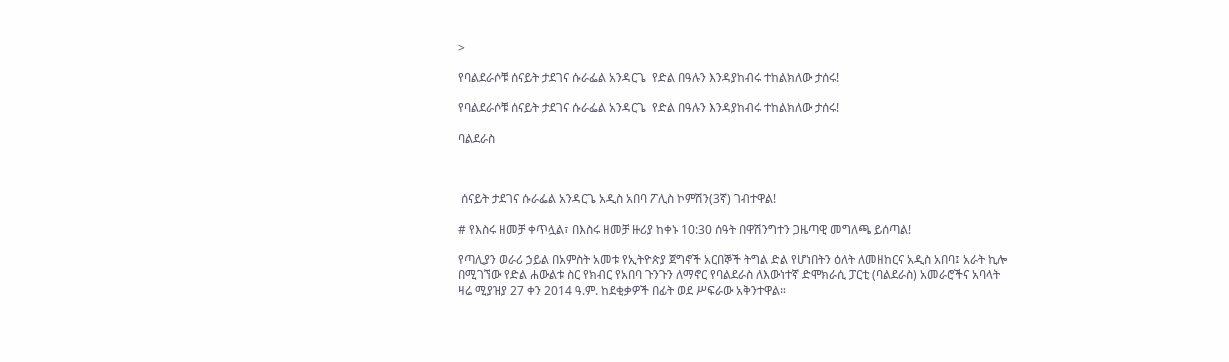>

የባልደራሶቹ ሰናይት ታደገና ሱራፌል አንዳርጌ  የድል በዓሉን እንዳያከብሩ ተከልክለው ታሰሩ!

የባልደራሶቹ ሰናይት ታደገና ሱራፌል አንዳርጌ  የድል በዓሉን እንዳያከብሩ ተከልክለው ታሰሩ!

ባልደራስ



 ሰናይት ታደገና ሱራፌል አንዳርጌ አዲስ አበባ ፖሊስ ኮምሽን(3ኛ) ገብተዋል!

# የእስሩ ዘመቻ ቀጥሏል፣ በእስሩ ዘመቻ ዙሪያ ከቀኑ 10:30 ሰዓት በዋሽንግተን ጋዜጣዊ መግለጫ ይሰጣል!

የጣሊያን ወራሪ ኃይል በአምስት አመቱ የኢትዮጵያ ጀግኖች አርበኞች ትግል ድል የሆነበትን ዕለት ለመዘከርና አዲስ አበባ፤ አራት ኪሎ በሚገኘው የድል ሐውልቱ ስር የክብር የአበባ ጉንጉን ለማኖር የባልደራስ ለእውነተኛ ድሞክራሲ ፓርቲ (ባልደራስ) አመራሮችና አባላት ዛሬ ሚያዝያ 27 ቀን 2014 ዓ.ም. ከደቂቃዎች በፊት ወደ ሥፍራው አቅንተዋል።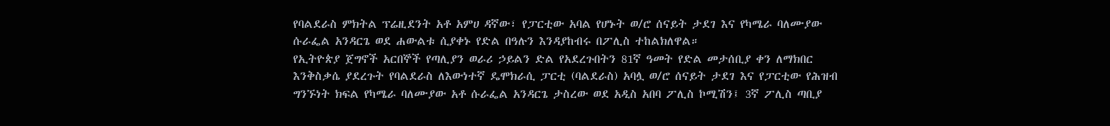የባልደራስ ምክትል ፕሬዚደንት አቶ አምሀ ዳኛው፣ የፓርቲው አባል የሆኑት ወ/ሮ ሰናይት ታደገ እና የካሜራ ባለሙያው ሱራፌል አንዳርጌ ወደ ሐውልቱ ሲያቀኑ የድል በዓሉን እንዳያከብሩ በፖሊስ ተከልክለዋል።
የኢትዮጵያ ጀግኖች አርበኞች የጣሊያን ወራሪ ኃይልን ድል የአደረጉበትን 81ኛ ዓመት የድል መታሰቢያ ቀን ለማክበር እንቅስቃሴ ያደረጉት የባልደራስ ለእውነተኛ ዴሞክራሲ ፓርቲ (ባልደራስ) አባሏ ወ/ሮ ሰናይት ታደገ እና የፓርቲው የሕዝብ ግንኙነት ክፍል የካሜራ ባለሙያው አቶ ሱራፌል አንዳርጌ ታስረው ወደ አዲስ አበባ ፖሊስ ኮሚሽን፤ 3ኛ ፖሊስ ጣቢያ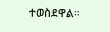ተወስደዋል።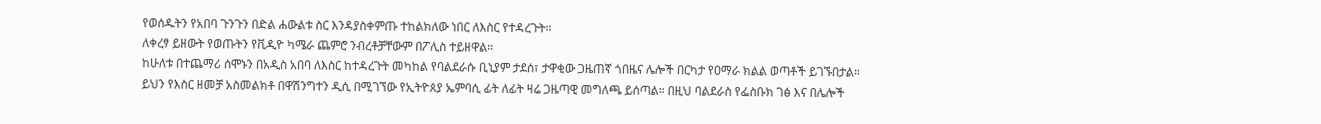የወሰዱትን የአበባ ጉንጉን በድል ሐውልቱ ስር እንዳያስቀምጡ ተከልክለው ነበር ለእስር የተዳረጉት።
ለቀረፃ ይዘውት የወጡትን የቪዲዮ ካሜራ ጨምሮ ንብረቶቻቸውም በፖሊስ ተይዘዋል።
ከሁለቱ በተጨማሪ ሰሞኑን በአዲስ አበባ ለእስር ከተዳረጉት መካከል የባልደራሱ ቢኒያም ታደሰ፣ ታዋቂው ጋዜጠኛ ጎበዜና ሌሎች በርካታ የዐማራ ክልል ወጣቶች ይገኙበታል።
ይህን የእስር ዘመቻ አስመልክቶ በዋሽንግተን ዲሲ በሚገኘው የኢትዮጰያ ኤምባሲ ፊት ለፊት ዛሬ ጋዜጣዊ መግለጫ ይሰጣል። በዚህ ባልደራስ የፌስቡክ ገፅ እና በሌሎች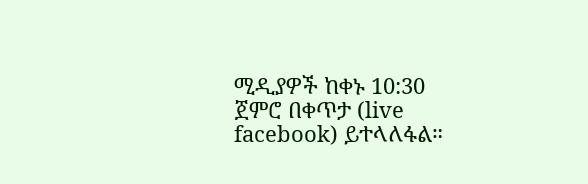ሚዲያዎች ከቀኑ 10:30 ጀምሮ በቀጥታ (live facebook) ይተላለፋል።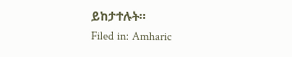ይከታተሉት።
Filed in: Amharic